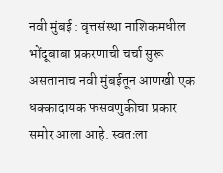नवी मुंबई : वृत्तसंस्था नाशिकमधील भोंदूबाबा प्रकरणाची चर्चा सुरू असतानाच नवी मुंबईतून आणखी एक धक्कादायक फसवणुकीचा प्रकार समोर आला आहे. स्वतःला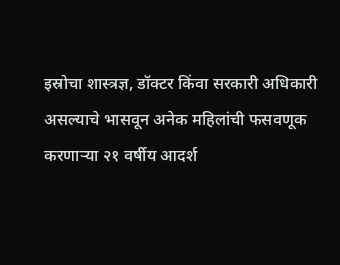इस्रोचा शास्त्रज्ञ, डॉक्टर किंवा सरकारी अधिकारी असल्याचे भासवून अनेक महिलांची फसवणूक करणाऱ्या २१ वर्षीय आदर्श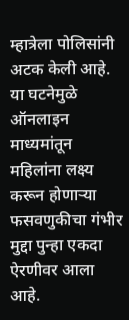म्हात्रेला पोलिसांनी अटक केली आहे. या घटनेमुळे ऑनलाइन माध्यमांतून महिलांना लक्ष्य करून होणाऱ्या फसवणुकीचा गंभीर मुद्दा पुन्हा एकदा ऐरणीवर आला आहे.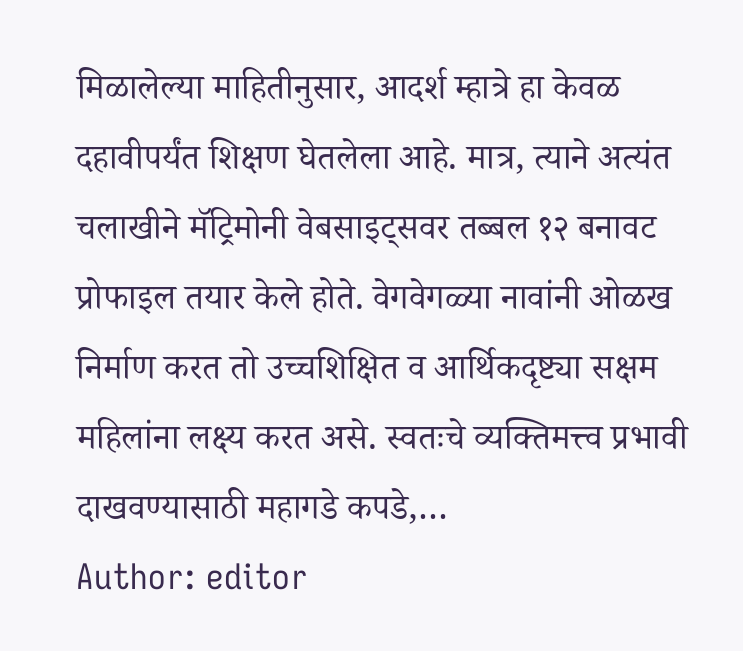मिळालेल्या माहितीनुसार, आदर्श म्हात्रे हा केवळ दहावीपर्यंत शिक्षण घेतलेला आहे. मात्र, त्याने अत्यंत चलाखीने मॅट्रिमोनी वेबसाइट्सवर तब्बल १२ बनावट प्रोफाइल तयार केले होते. वेगवेगळ्या नावांनी ओळख निर्माण करत तो उच्चशिक्षित व आर्थिकदृष्ट्या सक्षम महिलांना लक्ष्य करत असे. स्वतःचे व्यक्तिमत्त्व प्रभावी दाखवण्यासाठी महागडे कपडे,…
Author: editor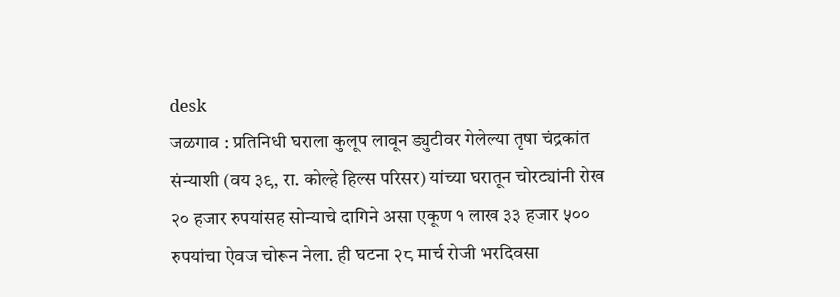desk
जळगाव : प्रतिनिधी घराला कुलूप लावून ड्युटीवर गेलेल्या तृषा चंद्रकांत संन्याशी (वय ३९, रा. कोल्हे हिल्स परिसर) यांच्या घरातून चोरट्यांनी रोख २० हजार रुपयांसह सोन्याचे दागिने असा एकूण १ लाख ३३ हजार ५०० रुपयांचा ऐवज चोरून नेला. ही घटना २८ मार्च रोजी भरदिवसा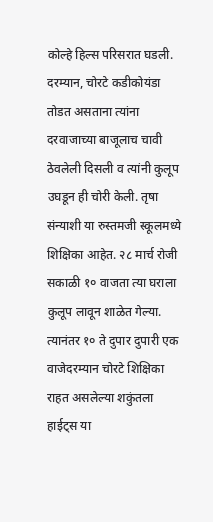कोल्हे हिल्स परिसरात घडली. दरम्यान, चोरटे कडीकोयंडा तोडत असताना त्यांना दरवाजाच्या बाजूलाच चावी ठेवलेली दिसली व त्यांनी कुलूप उघडून ही चोरी केली. तृषा संन्याशी या रुस्तमजी स्कूलमध्ये शिक्षिका आहेत. २८ मार्च रोजी सकाळी १० वाजता त्या घराला कुलूप लावून शाळेत गेल्या. त्यानंतर १० ते दुपार दुपारी एक वाजेदरम्यान चोरटे शिक्षिका राहत असलेल्या शकुंतला हाईट्स या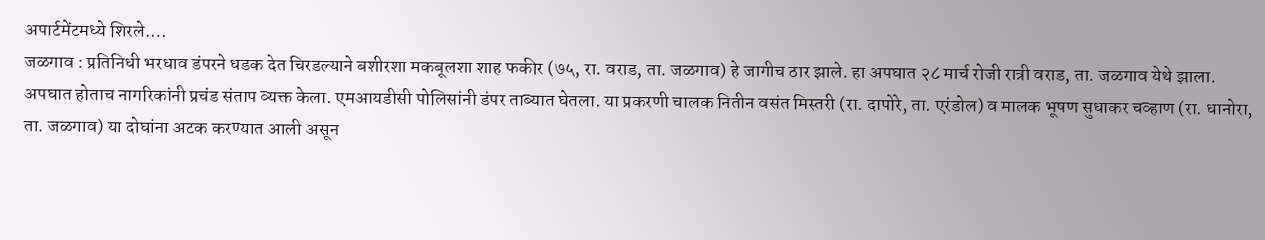अपार्टमेंटमध्ये शिरले.…
जळगाव : प्रतिनिधी भरधाव डंपरने धडक देत चिरडल्याने बशीरशा मकबूलशा शाह फकीर (७५, रा. वराड, ता. जळगाव) हे जागीच ठार झाले. हा अपघात २८ मार्च रोजी रात्री वराड, ता. जळगाव येथे झाला. अपघात होताच नागरिकांनी प्रचंड संताप व्यक्त केला. एमआयडीसी पोलिसांनी डंपर ताब्यात घेतला. या प्रकरणी चालक नितीन वसंत मिस्तरी (रा. दापोरे, ता. एरंडोल) व मालक भूषण सुधाकर चव्हाण (रा. धानोरा, ता. जळगाव) या दोघांना अटक करण्यात आली असून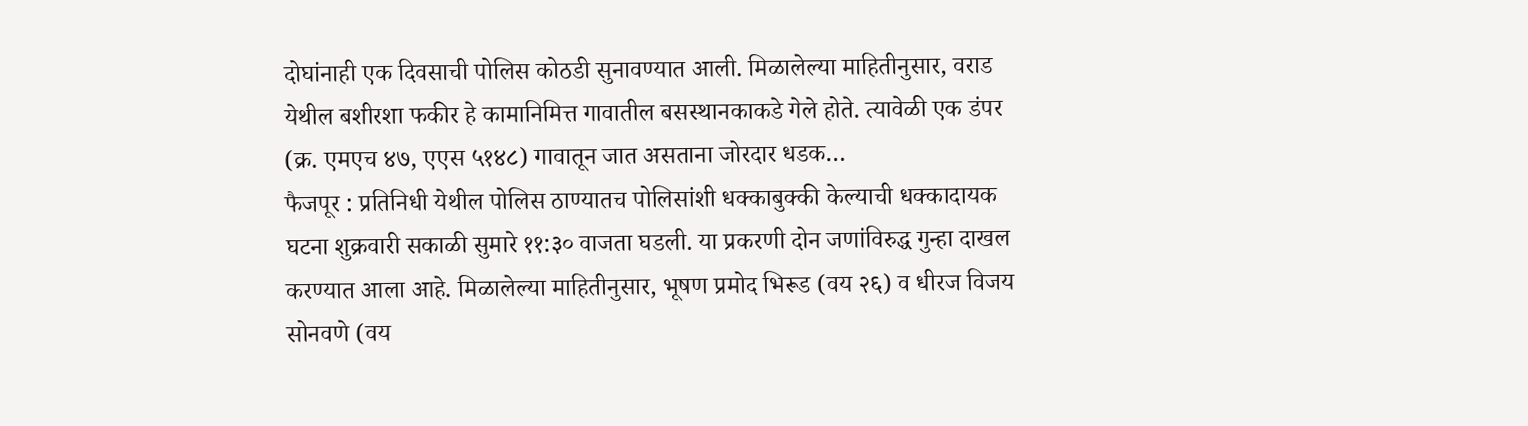दोघांनाही एक दिवसाची पोलिस कोठडी सुनावण्यात आली. मिळालेल्या माहितीनुसार, वराड येथील बशीरशा फकीर हे कामानिमित्त गावातील बसस्थानकाकडे गेले होते. त्यावेळी एक डंपर (क्र. एमएच ४७, एएस ५१४८) गावातून जात असताना जोरदार धडक…
फैजपूर : प्रतिनिधी येथील पोलिस ठाण्यातच पोलिसांशी धक्काबुक्की केल्याची धक्कादायक घटना शुक्रवारी सकाळी सुमारे ११:३० वाजता घडली. या प्रकरणी दोन जणांविरुद्ध गुन्हा दाखल करण्यात आला आहे. मिळालेल्या माहितीनुसार, भूषण प्रमोद भिरूड (वय २६) व धीरज विजय सोनवणे (वय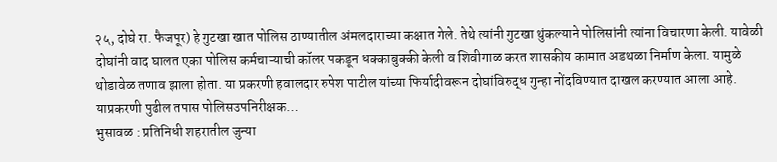२५, दोघे रा. फैजपूर) हे गुटखा खात पोलिस ठाण्यातील अंमलदाराच्या कक्षात गेले. तेथे त्यांनी गुटखा थुंकल्याने पोलिसांनी त्यांना विचारणा केली. यावेळी दोघांनी वाद घालत एका पोलिस कर्मचाऱ्याची कॉलर पकडून धक्काबुक्की केली व शिवीगाळ करत शासकीय कामात अडथळा निर्माण केला. यामुळे थोडावेळ तणाव झाला होता. या प्रकरणी हवालदार रुपेश पाटील यांच्या फिर्यादीवरून दोघांविरुद्ध गुन्हा नोंदविण्यात दाखल करण्यात आला आहे. याप्रकरणी पुढील तपास पोलिसउपनिरीक्षक…
भुसावळ : प्रतिनिधी शहरातील जुन्या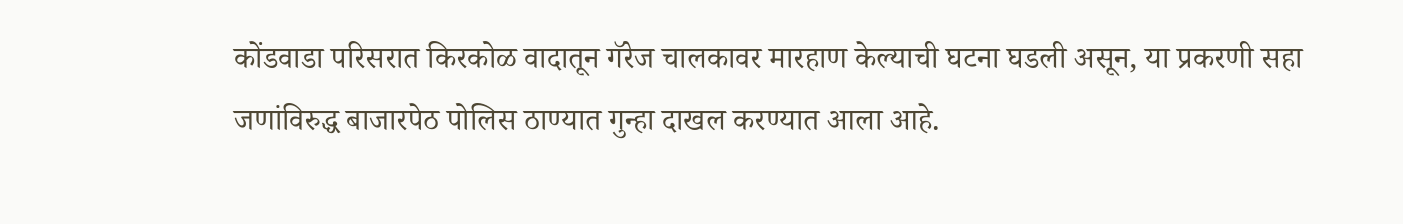कोंडवाडा परिसरात किरकोळ वादातून गॅरेज चालकावर मारहाण केल्याची घटना घडली असून, या प्रकरणी सहा जणांविरुद्ध बाजारपेठ पोलिस ठाण्यात गुन्हा दाखल करण्यात आला आहे.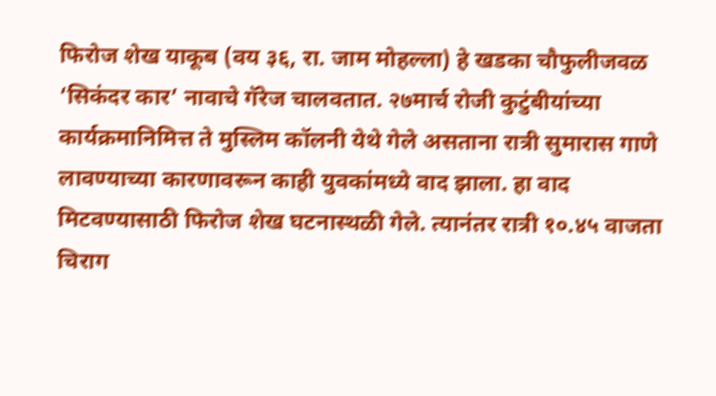फिरोज शेख याकूब (वय ३६, रा. जाम मोहल्ला) हे खडका चौफुलीजवळ ‘सिकंदर कार’ नावाचे गॅरेज चालवतात. २७मार्च रोजी कुटुंबीयांच्या कार्यक्रमानिमित्त ते मुस्लिम कॉलनी येथे गेले असताना रात्री सुमारास गाणे लावण्याच्या कारणावरून काही युवकांमध्ये वाद झाला. हा वाद मिटवण्यासाठी फिरोज शेख घटनास्थळी गेले. त्यानंतर रात्री १०.४५ वाजता चिराग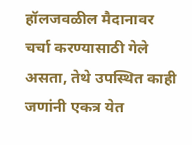हॉलजवळील मैदानावर चर्चा करण्यासाठी गेले असता, तेथे उपस्थित काही जणांनी एकत्र येत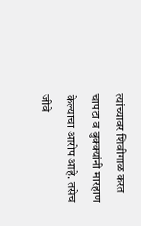त्यांच्यावर शिवीगाळ करत चापटा व बुक्क्यांनी मारहाण केल्याचा आरोप आहे. तसेच जीवे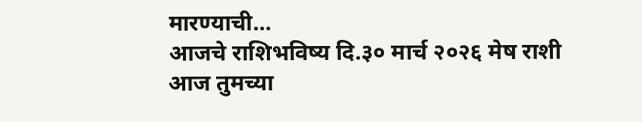मारण्याची…
आजचे राशिभविष्य दि.३० मार्च २०२६ मेष राशी आज तुमच्या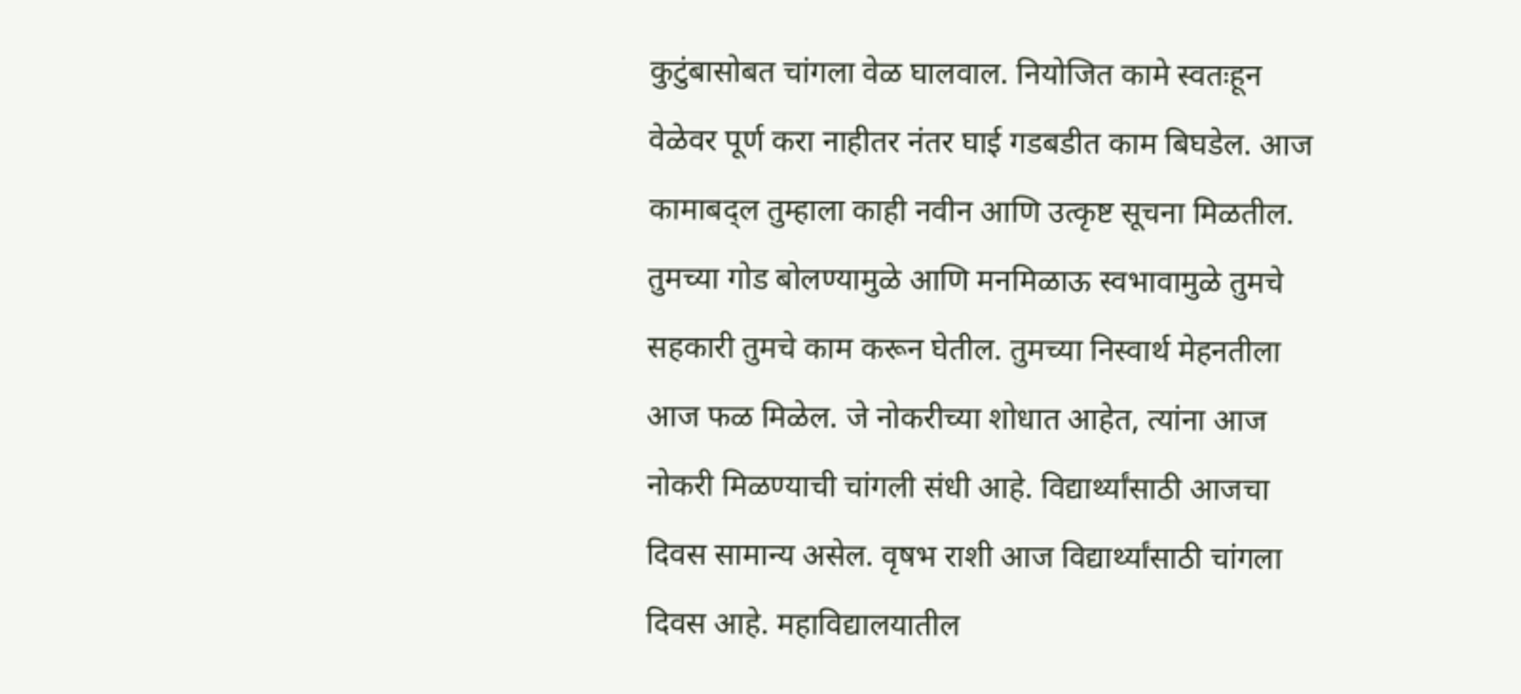कुटुंबासोबत चांगला वेळ घालवाल. नियोजित कामे स्वतःहून वेळेवर पूर्ण करा नाहीतर नंतर घाई गडबडीत काम बिघडेल. आज कामाबद्ल तुम्हाला काही नवीन आणि उत्कृष्ट सूचना मिळतील. तुमच्या गोड बोलण्यामुळे आणि मनमिळाऊ स्वभावामुळे तुमचे सहकारी तुमचे काम करून घेतील. तुमच्या निस्वार्थ मेहनतीला आज फळ मिळेल. जे नोकरीच्या शोधात आहेत, त्यांना आज नोकरी मिळण्याची चांगली संधी आहे. विद्यार्थ्यांसाठी आजचा दिवस सामान्य असेल. वृषभ राशी आज विद्यार्थ्यांसाठी चांगला दिवस आहे. महाविद्यालयातील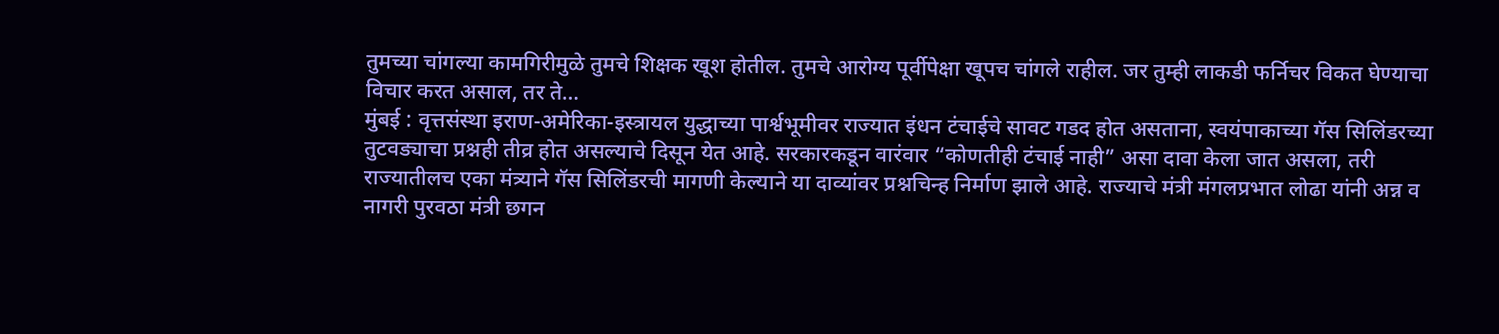तुमच्या चांगल्या कामगिरीमुळे तुमचे शिक्षक खूश होतील. तुमचे आरोग्य पूर्वीपेक्षा खूपच चांगले राहील. जर तुम्ही लाकडी फर्निचर विकत घेण्याचा विचार करत असाल, तर ते…
मुंबई : वृत्तसंस्था इराण-अमेरिका-इस्त्रायल युद्धाच्या पार्श्वभूमीवर राज्यात इंधन टंचाईचे सावट गडद होत असताना, स्वयंपाकाच्या गॅस सिलिंडरच्या तुटवड्याचा प्रश्नही तीव्र होत असल्याचे दिसून येत आहे. सरकारकडून वारंवार “कोणतीही टंचाई नाही” असा दावा केला जात असला, तरी राज्यातीलच एका मंत्र्याने गॅस सिलिंडरची मागणी केल्याने या दाव्यांवर प्रश्नचिन्ह निर्माण झाले आहे. राज्याचे मंत्री मंगलप्रभात लोढा यांनी अन्न व नागरी पुरवठा मंत्री छगन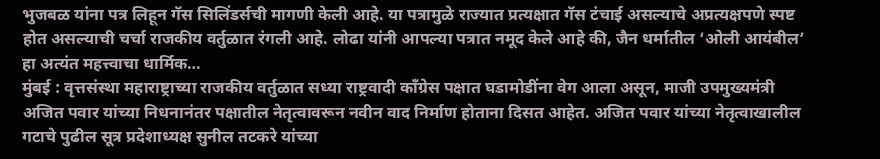भुजबळ यांना पत्र लिहून गॅस सिलिंडर्सची मागणी केली आहे. या पत्रामुळे राज्यात प्रत्यक्षात गॅस टंचाई असल्याचे अप्रत्यक्षपणे स्पष्ट होत असल्याची चर्चा राजकीय वर्तुळात रंगली आहे. लोढा यांनी आपल्या पत्रात नमूद केले आहे की, जैन धर्मातील ‘ओली आयंबील’ हा अत्यंत महत्त्वाचा धार्मिक…
मुंबई : वृत्तसंस्था महाराष्ट्राच्या राजकीय वर्तुळात सध्या राष्ट्रवादी काँग्रेस पक्षात घडामोडींना वेग आला असून, माजी उपमुख्यमंत्री अजित पवार यांच्या निधनानंतर पक्षातील नेतृत्वावरून नवीन वाद निर्माण होताना दिसत आहेत. अजित पवार यांच्या नेतृत्वाखालील गटाचे पुढील सूत्र प्रदेशाध्यक्ष सुनील तटकरे यांच्या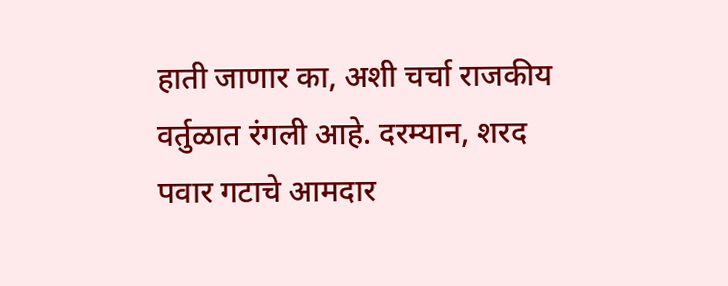हाती जाणार का, अशी चर्चा राजकीय वर्तुळात रंगली आहे. दरम्यान, शरद पवार गटाचे आमदार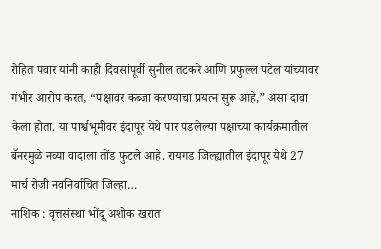रोहित पवार यांनी काही दिवसांपूर्वी सुनील तटकरे आणि प्रफुल्ल पटेल यांच्यावर गंभीर आरोप करत, “पक्षावर कब्जा करण्याचा प्रयत्न सुरू आहे,” असा दावा केला होता. या पार्श्वभूमीवर इंदापूर येथे पार पडलेल्या पक्षाच्या कार्यक्रमातील बॅनरमुळे नव्या वादाला तोंड फुटले आहे. रायगड जिल्ह्यातील इंदापूर येथे 27 मार्च रोजी नवनिर्वाचित जिल्हा…
नाशिक : वृत्तसंस्था भोंदू अशोक खरात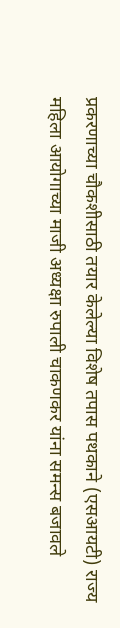प्रकरणाच्या चौकशीसाठी तयार केलेल्या विशेष तपास पथकाने (एसआयटी) राज्य महिला आयोगाच्या माजी अध्यक्षा रुपाली चाकणकर यांना समन्स बजावले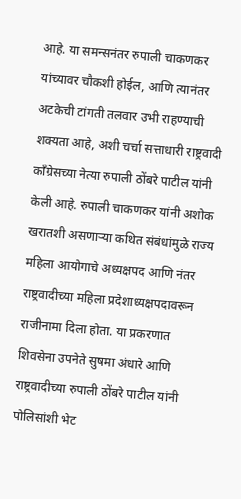आहे. या समन्सनंतर रुपाली चाकणकर यांच्यावर चौकशी होईल, आणि त्यानंतर अटकेची टांगती तलवार उभी राहण्याची शक्यता आहे, अशी चर्चा सत्ताधारी राष्ट्रवादी काँग्रेसच्या नेत्या रुपाली ठोंबरे पाटील यांनी केली आहे. रुपाली चाकणकर यांनी अशोक खरातशी असणाऱ्या कथित संबंधांमुळे राज्य महिला आयोगाचे अध्यक्षपद आणि नंतर राष्ट्रवादीच्या महिला प्रदेशाध्यक्षपदावरून राजीनामा दिला होता. या प्रकरणात शिवसेना उपनेते सुषमा अंधारे आणि राष्ट्रवादीच्या रुपाली ठोंबरे पाटील यांनी पोलिसांशी भेट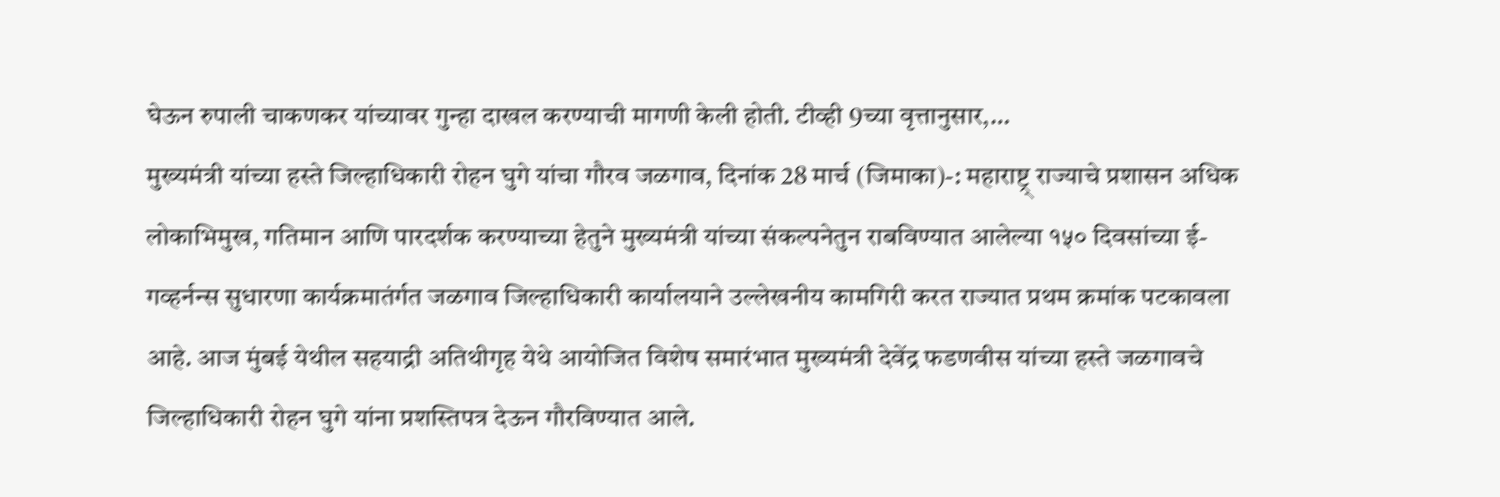घेऊन रुपाली चाकणकर यांच्यावर गुन्हा दाखल करण्याची मागणी केली होती. टीव्ही 9च्या वृत्तानुसार,…
मुख्यमंत्री यांच्या हस्ते जिल्हाधिकारी रोहन घुगे यांचा गौरव जळगाव, दिनांक 28 मार्च (जिमाका)-: महाराष्ट्र् राज्याचे प्रशासन अधिक लोकाभिमुख, गतिमान आणि पारदर्शक करण्याच्या हेतुने मुख्यमंत्री यांच्या संकल्पनेतुन राबविण्यात आलेल्या १५० दिवसांच्या ई-गव्हर्नन्स सुधारणा कार्यक्रमातंर्गत जळगाव जिल्हाधिकारी कार्यालयाने उल्लेखनीय कामगिरी करत राज्यात प्रथम क्रमांक पटकावला आहे. आज मुंबई येथील सहयाद्री अतिथीगृह येथे आयोजित विशेष समारंभात मुख्यमंत्री देवेंद्र फडणवीस यांच्या हस्ते जळगावचे जिल्हाधिकारी रोहन घुगे यांना प्रशस्तिपत्र देऊन गौरविण्यात आले.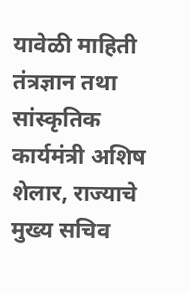यावेळी माहिती तंत्रज्ञान तथा सांस्कृतिक कार्यमंत्री अशिष शेलार, राज्याचे मुख्य सचिव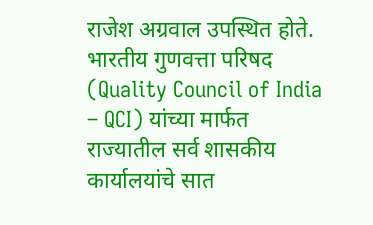राजेश अग्रवाल उपस्थित होते. भारतीय गुणवत्ता परिषद (Quality Council of India – QCI) यांच्या मार्फत राज्यातील सर्व शासकीय कार्यालयांचे सात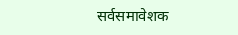सर्वसमावेशक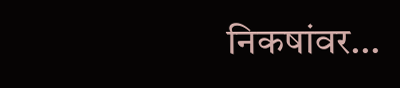निकषांवर…